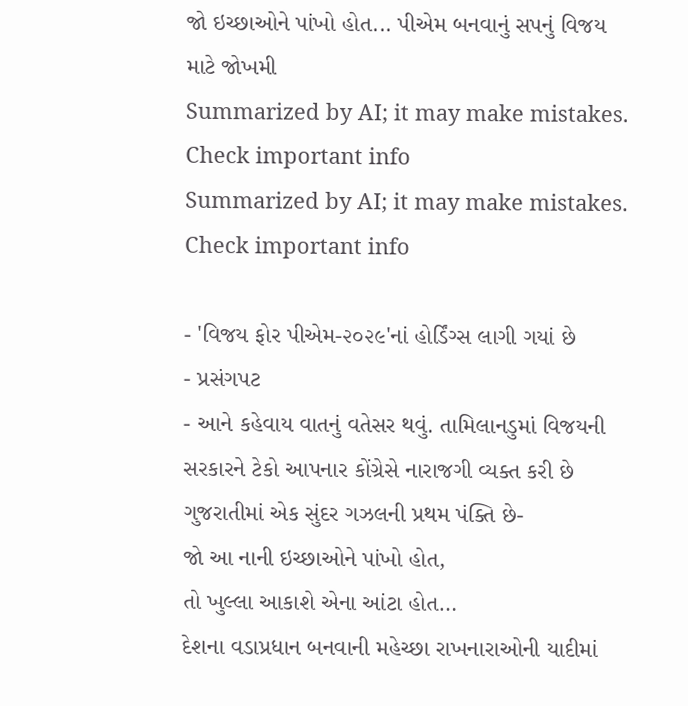જો ઇચ્છાઓને પાંખો હોત... પીએમ બનવાનું સપનું વિજય માટે જોખમી
Summarized by AI; it may make mistakes. Check important info
Summarized by AI; it may make mistakes. Check important info

- 'વિજય ફોર પીએમ-૨૦૨૯'નાં હોર્ડિંગ્સ લાગી ગયાં છે
- પ્રસંગપટ
- આને કહેવાય વાતનું વતેસર થવું. તામિલાનડુમાં વિજયની સરકારને ટેકો આપનાર કોંગ્રેસે નારાજગી વ્યક્ત કરી છે
ગુજરાતીમાં એક સુંદર ગઝલની પ્રથમ પંક્તિ છે-
જો આ નાની ઇચ્છાઓને પાંખો હોત,
તો ખુલ્લા આકાશે એના આંટા હોત…
દેશના વડાપ્રધાન બનવાની મહેચ્છા રાખનારાઓની યાદીમાં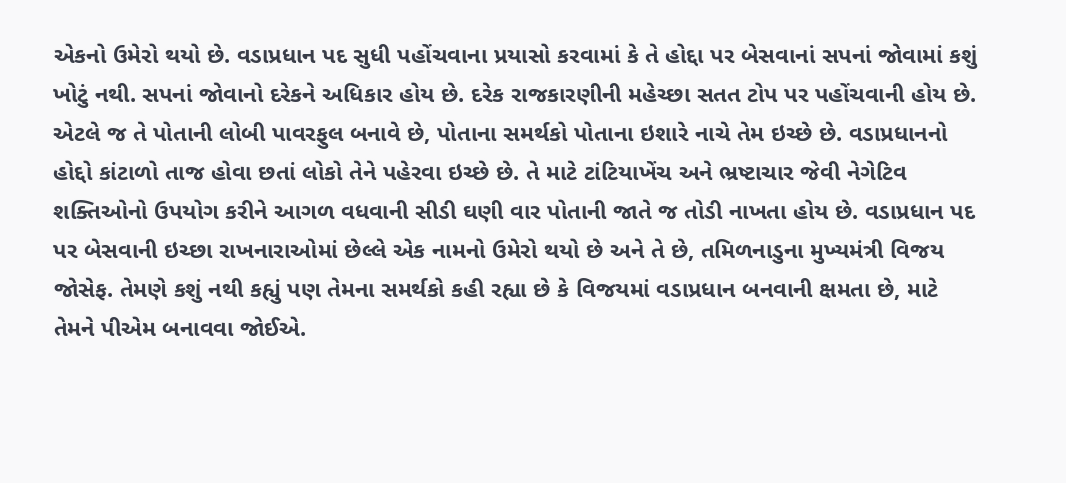એકનો ઉમેરો થયો છે. વડાપ્રધાન પદ સુધી પહોંચવાના પ્રયાસો કરવામાં કે તે હોદ્દા પર બેસવાનાં સપનાં જોવામાં કશું ખોટું નથી. સપનાં જોવાનો દરેકને અધિકાર હોય છે. દરેક રાજકારણીની મહેચ્છા સતત ટોપ પર પહોંચવાની હોય છે. એટલે જ તે પોતાની લોબી પાવરફુલ બનાવે છે, પોતાના સમર્થકો પોતાના ઇશારે નાચે તેમ ઇચ્છે છે. વડાપ્રધાનનો હોદ્દો કાંટાળો તાજ હોવા છતાં લોકો તેને પહેરવા ઇચ્છે છે. તે માટે ટાંટિયાખેંચ અને ભ્રષ્ટાચાર જેવી નેગેટિવ શક્તિઓનો ઉપયોગ કરીને આગળ વધવાની સીડી ઘણી વાર પોતાની જાતે જ તોડી નાખતા હોય છે. વડાપ્રધાન પદ પર બેસવાની ઇચ્છા રાખનારાઓમાં છેલ્લે એક નામનો ઉમેરો થયો છે અને તે છે, તમિળનાડુના મુખ્યમંત્રી વિજય જોસેફ. તેમણે કશું નથી કહ્યું પણ તેમના સમર્થકો કહી રહ્યા છે કે વિજયમાં વડાપ્રધાન બનવાની ક્ષમતા છે, માટે તેમને પીએમ બનાવવા જોઈએ.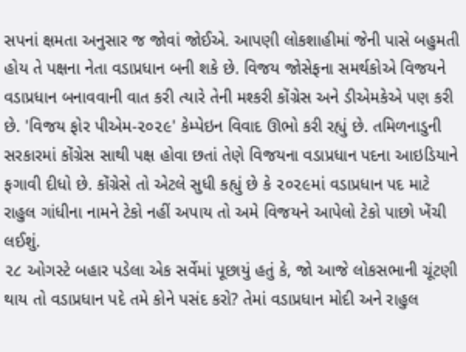સપનાં ક્ષમતા અનુસાર જ જોવાં જોઈએ. આપણી લોકશાહીમાં જેની પાસે બહુમતી હોય તે પક્ષના નેતા વડાપ્રધાન બની શકે છે. વિજય જોસેફના સમર્થકોએ વિજયને વડાપ્રધાન બનાવવાની વાત કરી ત્યારે તેની મશ્કરી કોંગ્રેસ અને ડીએમકેએ પણ કરી છે. 'વિજય ફોર પીએમ-૨૦૨૯' કેમ્પેઇન વિવાદ ઊભો કરી રહ્યું છે. તમિળનાડુની સરકારમાં કોંગ્રેસ સાથી પક્ષ હોવા છતાં તેણે વિજયના વડાપ્રધાન પદના આઇડિયાને ફગાવી દીધો છે. કોંગ્રેસે તો એટલે સુધી કહ્યું છે કે ૨૦૨૯માં વડાપ્રધાન પદ માટે રાહુલ ગાંધીના નામને ટેકો નહીં અપાય તો અમે વિજયને આપેલો ટેકો પાછો ખેંચી લઈશું.
૨૮ ઓગસ્ટે બહાર પડેલા એક સર્વેમાં પૂછાયું હતું કે, જો આજે લોકસભાની ચૂંટણી થાય તો વડાપ્રધાન પદે તમે કોને પસંદ કરો? તેમાં વડાપ્રધાન મોદી અને રાહુલ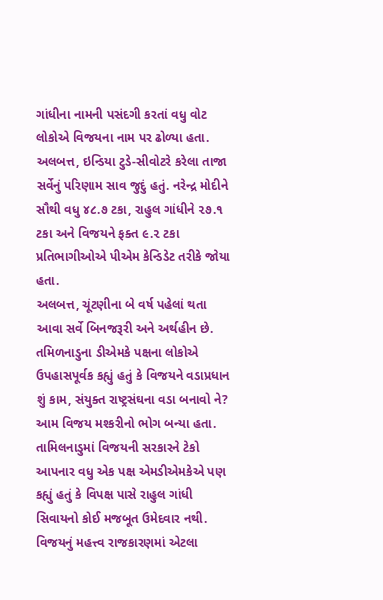ગાંધીના નામની પસંદગી કરતાં વધુ વોટ લોકોએ વિજયના નામ પર ઢોળ્યા હતા. અલબત્ત, ઇન્ડિયા ટુડે-સીવોટરે કરેલા તાજા સર્વેનું પરિણામ સાવ જુદું હતું. નરેન્દ્ર મોદીને સૌથી વધુ ૪૮.૭ ટકા, રાહુલ ગાંધીને ૨૭.૧ ટકા અને વિજયને ફક્ત ૯.૨ ટકા પ્રતિભાગીઓએ પીએમ કેન્ડિડેટ તરીકે જોયા હતા.
અલબત્ત, ચૂંટણીના બે વર્ષ પહેલાં થતા આવા સર્વે બિનજરૂરી અને અર્થહીન છે. તમિળનાડુના ડીએમકે પક્ષના લોકોએ ઉપહાસપૂર્વક કહ્યું હતું કે વિજયને વડાપ્રધાન શું કામ, સંયુક્ત રાષ્ટ્રસંઘના વડા બનાવો ને? આમ વિજય મશ્કરીનો ભોગ બન્યા હતા.
તામિલનાડુમાં વિજયની સરકારને ટેકો આપનાર વધુ એક પક્ષ એમડીએમકેએ પણ કહ્યું હતું કે વિપક્ષ પાસે રાહુલ ગાંધી સિવાયનો કોઈ મજબૂત ઉમેદવાર નથી. વિજયનું મહત્ત્વ રાજકારણમાં એટલા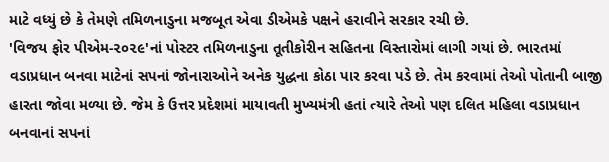માટે વધ્યું છે કે તેમણે તમિળનાડુના મજબૂત એવા ડીએમકે પક્ષને હરાવીને સરકાર રચી છે.
'વિજય ફોર પીએમ-૨૦૨૯'નાં પોસ્ટર તમિળનાડુના તૂતીકોરીન સહિતના વિસ્તારોમાં લાગી ગયાં છે. ભારતમાં વડાપ્રધાન બનવા માટેનાં સપનાં જોનારાઓને અનેક યુદ્ધના કોઠા પાર કરવા પડે છે. તેમ કરવામાં તેઓ પોતાની બાજી હારતા જોવા મળ્યા છે. જેમ કે ઉત્તર પ્રદેશમાં માયાવતી મુખ્યમંત્રી હતાં ત્યારે તેઓ પણ દલિત મહિલા વડાપ્રધાન બનવાનાં સપનાં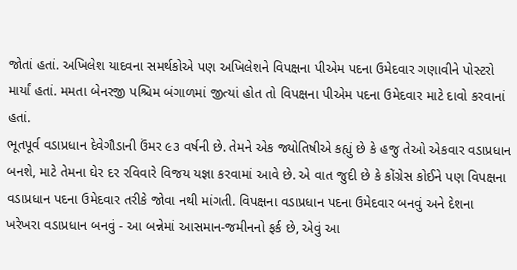જોતાં હતાં. અખિલેશ યાદવના સમર્થકોએ પણ અખિલેશને વિપક્ષના પીએમ પદના ઉમેદવાર ગણાવીને પોસ્ટરો માર્યાં હતાં. મમતા બેનરજી પશ્ચિમ બંગાળમાં જીત્યાં હોત તો વિપક્ષના પીએમ પદના ઉમેદવાર માટે દાવો કરવાનાં હતાં.
ભૂતપૂર્વ વડાપ્રધાન દેવેગૌડાની ઉંમર ૯૩ વર્ષની છે. તેમને એક જ્યોતિષીએ કહ્યું છે કે હજુ તેઓ એકવાર વડાપ્રધાન બનશે, માટે તેમના ઘેર દર રવિવારે વિજય યજ્ઞા કરવામાં આવે છે. એ વાત જુદી છે કે કોંગ્રેસ કોઈને પણ વિપક્ષના વડાપ્રધાન પદના ઉમેદવાર તરીકે જોવા નથી માંગતી. વિપક્ષના વડાપ્રધાન પદના ઉમેદવાર બનવું અને દેશના ખરેખરા વડાપ્રધાન બનવું - આ બન્નેમાં આસમાન-જમીનનો ફર્ક છે, એવું આ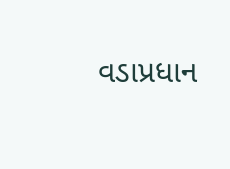વડાપ્રધાન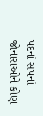પદનાં સપનાં જોનારાઓને કોણ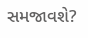સમજાવશે?